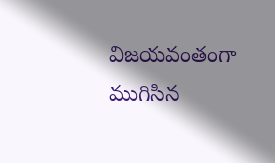విజయవంతంగా ముగిసిన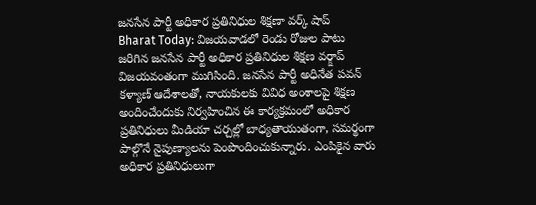జనసేన పార్టీ అధికార ప్రతినిధుల శిక్షణా వర్క్ షాప్
Bharat Today: విజయవాడలో రెండు రోజుల పాటు జరిగిన జనసేన పార్టీ అధికార ప్రతినిధుల శిక్షణ వర్క్షాప్ విజయవంతంగా ముగిసింది. జనసేన పార్టీ అధినేత పవన్ కళ్యాణ్ ఆదేశాలతో, నాయకులకు వివిధ అంశాలపై శిక్షణ అందించేందుకు నిర్వహించిన ఈ కార్యక్రమంలో అధికార ప్రతినిధులు మీడియా చర్చల్లో బాధ్యతాయుతంగా, సమర్థంగా పాల్గొనే నైపుణ్యాలను పెంపొందించుకున్నారు. ఎంపికైన వారు అధికార ప్రతినిధులుగా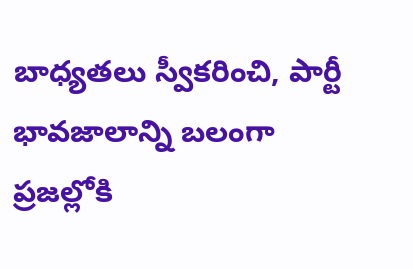బాధ్యతలు స్వీకరించి, పార్టీ భావజాలాన్ని బలంగా ప్రజల్లోకి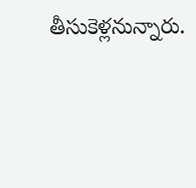తీసుకెళ్లనున్నారు.